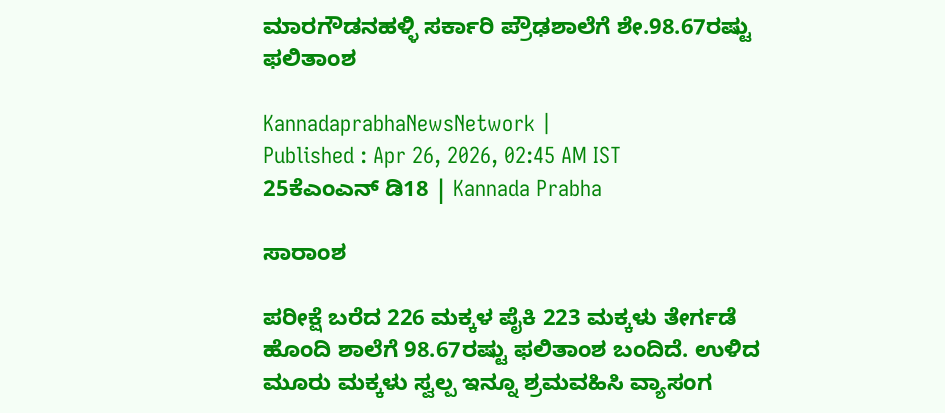ಮಾರಗೌಡನಹಳ್ಳಿ ಸರ್ಕಾರಿ ಪ್ರೌಢಶಾಲೆಗೆ ಶೇ.98.67ರಷ್ಟು ಫಲಿತಾಂಶ

KannadaprabhaNewsNetwork |
Published : Apr 26, 2026, 02:45 AM IST
25ಕೆಎಂಎನ್ ಡಿ18 | Kannada Prabha

ಸಾರಾಂಶ

ಪರೀಕ್ಷೆ ಬರೆದ 226 ಮಕ್ಕಳ ಪೈಕಿ 223 ಮಕ್ಕಳು ತೇರ್ಗಡೆ ಹೊಂದಿ ಶಾಲೆಗೆ 98.67ರಷ್ಟು ಫಲಿತಾಂಶ ಬಂದಿದೆ. ಉಳಿದ ಮೂರು ಮಕ್ಕಳು ಸ್ವಲ್ಪ ಇನ್ನೂ ಶ್ರಮವಹಿಸಿ ವ್ಯಾಸಂಗ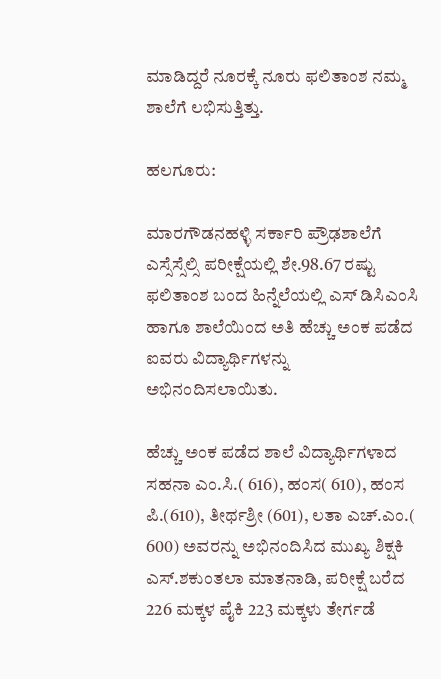ಮಾಡಿದ್ದರೆ ನೂರಕ್ಕೆ ನೂರು ಫಲಿತಾಂಶ ನಮ್ಮ ಶಾಲೆಗೆ ಲಭಿಸುತ್ತಿತ್ತು.

ಹಲಗೂರು:

ಮಾರಗೌಡನಹಳ್ಳಿ ಸರ್ಕಾರಿ ಪ್ರೌಢಶಾಲೆಗೆ ಎಸ್ಸೆಸ್ಸೆಲ್ಸಿ ಪರೀಕ್ಷೆಯಲ್ಲಿ ಶೇ.98.67 ರಷ್ಟು ಫಲಿತಾಂಶ ಬಂದ ಹಿನ್ನೆಲೆಯಲ್ಲಿ ಎಸ್ ಡಿಸಿಎಂಸಿ ಹಾಗೂ ಶಾಲೆಯಿಂದ ಅತಿ ಹೆಚ್ಚು ಅಂಕ ಪಡೆದ ಐವರು ವಿದ್ಯಾರ್ಥಿಗಳನ್ನು ಅಭಿನಂದಿಸಲಾಯಿತು.

ಹೆಚ್ಚು ಅಂಕ ಪಡೆದ ಶಾಲೆ ವಿದ್ಯಾರ್ಥಿಗಳಾದ ಸಹನಾ ಎಂ.ಸಿ.( 616), ಹಂಸ( 610), ಹಂಸ ಪಿ.(610), ತೀರ್ಥಶ್ರೀ (601), ಲತಾ ಎಚ್.ಎಂ.( 600) ಅವರನ್ನು ಅಭಿನಂದಿಸಿದ ಮುಖ್ಯ ಶಿಕ್ಷಕಿ ಎಸ್.ಶಕುಂತಲಾ ಮಾತನಾಡಿ, ಪರೀಕ್ಷೆ ಬರೆದ 226 ಮಕ್ಕಳ ಪೈಕಿ 223 ಮಕ್ಕಳು ತೇರ್ಗಡೆ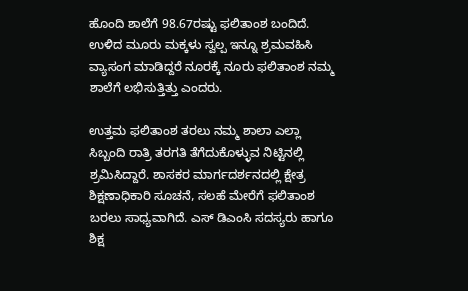ಹೊಂದಿ ಶಾಲೆಗೆ 98.67ರಷ್ಟು ಫಲಿತಾಂಶ ಬಂದಿದೆ. ಉಳಿದ ಮೂರು ಮಕ್ಕಳು ಸ್ವಲ್ಪ ಇನ್ನೂ ಶ್ರಮವಹಿಸಿ ವ್ಯಾಸಂಗ ಮಾಡಿದ್ದರೆ ನೂರಕ್ಕೆ ನೂರು ಫಲಿತಾಂಶ ನಮ್ಮ ಶಾಲೆಗೆ ಲಭಿಸುತ್ತಿತ್ತು ಎಂದರು.

ಉತ್ತಮ ಫಲಿತಾಂಶ ತರಲು ನಮ್ಮ ಶಾಲಾ ಎಲ್ಲಾ ಸಿಬ್ಬಂದಿ ರಾತ್ರಿ ತರಗತಿ ತೆಗೆದುಕೊಳ್ಳುವ ನಿಟ್ಟಿನಲ್ಲಿ ಶ್ರಮಿಸಿದ್ದಾರೆ. ಶಾಸಕರ ಮಾರ್ಗದರ್ಶನದಲ್ಲಿ ಕ್ಷೇತ್ರ ಶಿಕ್ಷಣಾಧಿಕಾರಿ ಸೂಚನೆ, ಸಲಹೆ ಮೇರೆಗೆ ಫಲಿತಾಂಶ ಬರಲು ಸಾಧ್ಯವಾಗಿದೆ. ಎಸ್ ಡಿಎಂಸಿ ಸದಸ್ಯರು ಹಾಗೂ ಶಿಕ್ಷ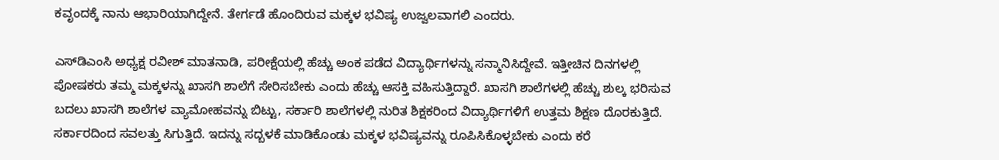ಕವೃಂದಕ್ಕೆ ನಾನು ಆಭಾರಿಯಾಗಿದ್ದೇನೆ. ತೇರ್ಗಡೆ ಹೊಂದಿರುವ ಮಕ್ಕಳ ಭವಿಷ್ಯ ಉಜ್ವಲವಾಗಲಿ ಎಂದರು.

ಎಸ್‌ಡಿಎಂಸಿ ಅಧ್ಯಕ್ಷ ರವೀಶ್ ಮಾತನಾಡಿ, ಪರೀಕ್ಷೆಯಲ್ಲಿ ಹೆಚ್ಚು ಅಂಕ ಪಡೆದ ವಿದ್ಯಾರ್ಥಿಗಳನ್ನು ಸನ್ಮಾನಿಸಿದ್ದೇವೆ. ಇತ್ತೀಚಿನ ದಿನಗಳಲ್ಲಿ ಪೋಷಕರು ತಮ್ಮ ಮಕ್ಕಳನ್ನು ಖಾಸಗಿ ಶಾಲೆಗೆ ಸೇರಿಸಬೇಕು ಎಂದು ಹೆಚ್ಚು ಆಸಕ್ತಿ ವಹಿಸುತ್ತಿದ್ದಾರೆ. ಖಾಸಗಿ ಶಾಲೆಗಳಲ್ಲಿ ಹೆಚ್ಚು ಶುಲ್ಕ ಭರಿಸುವ ಬದಲು ಖಾಸಗಿ ಶಾಲೆಗಳ ವ್ಯಾಮೋಹವನ್ನು ಬಿಟ್ಟು, ಸರ್ಕಾರಿ ಶಾಲೆಗಳಲ್ಲಿ ನುರಿತ ಶಿಕ್ಷಕರಿಂದ ವಿದ್ಯಾರ್ಥಿಗಳಿಗೆ ಉತ್ತಮ ಶಿಕ್ಷಣ ದೊರಕುತ್ತಿದೆ. ಸರ್ಕಾರದಿಂದ ಸವಲತ್ತು ಸಿಗುತ್ತಿದೆ. ಇದನ್ನು ಸದ್ಬಳಕೆ ಮಾಡಿಕೊಂಡು ಮಕ್ಕಳ ಭವಿಷ್ಯವನ್ನು ರೂಪಿಸಿಕೊಳ್ಳಬೇಕು ಎಂದು ಕರೆ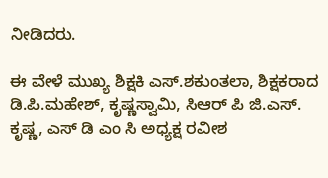ನೀಡಿದರು.

ಈ ವೇಳೆ ಮುಖ್ಯ ಶಿಕ್ಷಕಿ ಎಸ್.ಶಕುಂತಲಾ, ಶಿಕ್ಷಕರಾದ ಡಿ.ಪಿ.ಮಹೇಶ್, ಕೃಷ್ಣಸ್ವಾಮಿ, ಸಿಆರ್ ಪಿ ಜಿ.ಎಸ್. ಕೃಷ್ಣ, ಎಸ್ ಡಿ ಎಂ ಸಿ ಅಧ್ಯಕ್ಷ ರವೀಶ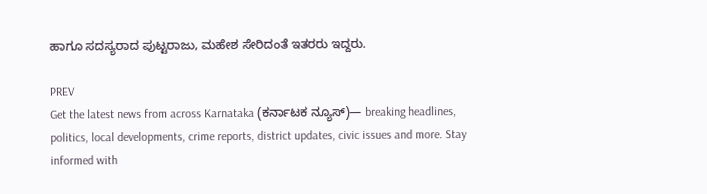ಹಾಗೂ ಸದಸ್ಯರಾದ ಪುಟ್ಟರಾಜು, ಮಹೇಶ ಸೇರಿದಂತೆ ಇತರರು ಇದ್ದರು.

PREV
Get the latest news from across Karnataka (ಕರ್ನಾಟಕ ನ್ಯೂಸ್)— breaking headlines, politics, local developments, crime reports, district updates, civic issues and more. Stay informed with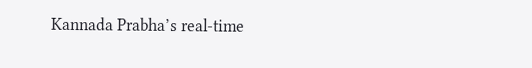Kannada Prabha’s real‑time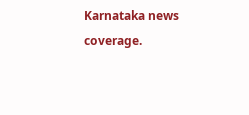Karnataka news coverage.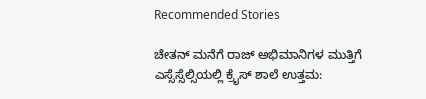Recommended Stories

ಚೇತನ್‌ ಮನೆಗೆ ರಾಜ್‌ ಅಭಿಮಾನಿಗಳ ಮುತ್ತಿಗೆ
ಎಸ್ಸೆಸ್ಸೆಲ್ಸಿಯಲ್ಲಿ ಕ್ರೈಸ್ ಶಾಲೆ ಉತ್ತಮ: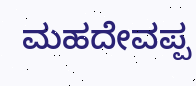ಮಹದೇವಪ್ಪ